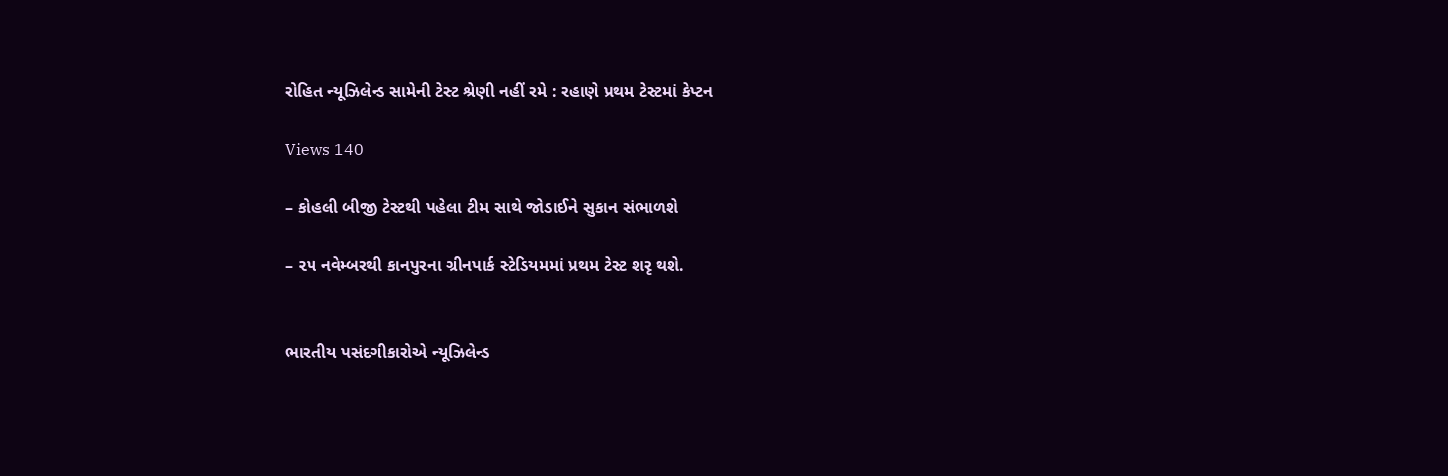રોહિત ન્યૂઝિલેન્ડ સામેની ટેસ્ટ શ્રેણી નહીં રમે : રહાણે પ્રથમ ટેસ્ટમાં કેપ્ટન

Views 140

– કોહલી બીજી ટેસ્ટથી પહેલા ટીમ સાથે જોડાઈને સુકાન સંભાળશે

– ૨૫ નવેમ્બરથી કાનપુરના ગ્રીનપાર્ક સ્ટેડિયમમાં પ્રથમ ટેસ્ટ શરૃ થશે.


ભારતીય પસંદગીકારોએ ન્યૂઝિલેન્ડ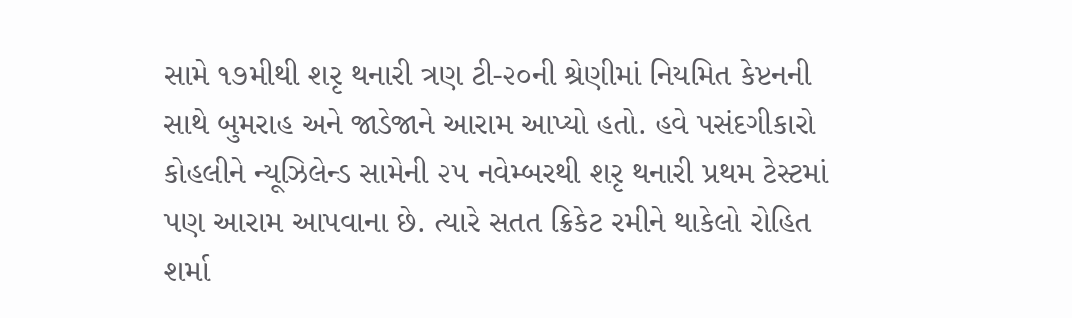સામે ૧૭મીથી શરૃ થનારી ત્રણ ટી-૨૦ની શ્રેણીમાં નિયમિત કેપ્ટનની સાથે બુમરાહ અને જાડેજાને આરામ આપ્યો હતો. હવે પસંદગીકારો કોહલીને ન્યૂઝિલેન્ડ સામેની ૨૫ નવેમ્બરથી શરૃ થનારી પ્રથમ ટેસ્ટમાં પણ આરામ આપવાના છે. ત્યારે સતત ક્રિકેટ રમીને થાકેલો રોહિત શર્મા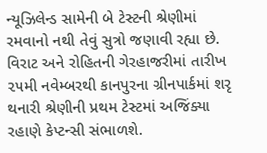ન્યૂઝિલેન્ડ સામેની બે ટેસ્ટની શ્રેણીમાં રમવાનો નથી તેવું સુત્રો જણાવી રહ્યા છે. વિરાટ અને રોહિતની ગેરહાજરીમાં તારીખ ૨૫મી નવેમ્બરથી કાનપુરના ગ્રીનપાર્કમાં શરૃ થનારી શ્રેણીની પ્રથમ ટેસ્ટમાં અજિંક્યા રહાણે કેપ્ટન્સી સંભાળશે.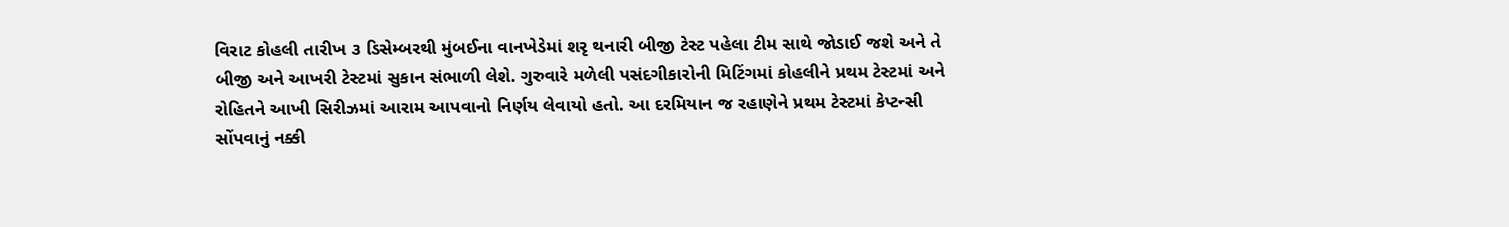વિરાટ કોહલી તારીખ ૩ ડિસેમ્બરથી મુંબઈના વાનખેડેમાં શરૃ થનારી બીજી ટેસ્ટ પહેલા ટીમ સાથે જોડાઈ જશે અને તે બીજી અને આખરી ટેસ્ટમાં સુકાન સંભાળી લેશે. ગુરુવારે મળેલી પસંદગીકારોની મિટિંગમાં કોહલીને પ્રથમ ટેસ્ટમાં અને રોહિતને આખી સિરીઝમાં આરામ આપવાનો નિર્ણય લેવાયો હતો. આ દરમિયાન જ રહાણેને પ્રથમ ટેસ્ટમાં કેપ્ટન્સી સોંપવાનું નક્કી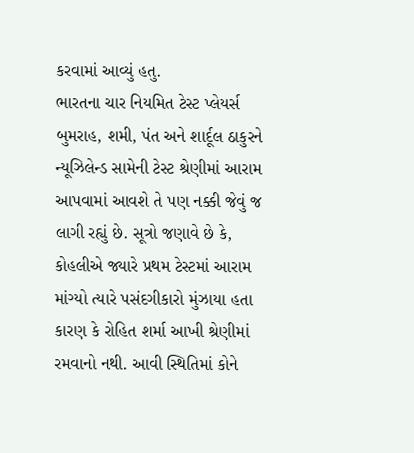કરવામાં આવ્યું હતુ.
ભારતના ચાર નિયમિત ટેસ્ટ પ્લેયર્સ બુમરાહ, શમી, પંત અને શાર્દૂલ ઠાકુરને ન્યૂઝિલેન્ડ સામેની ટેસ્ટ શ્રેણીમાં આરામ આપવામાં આવશે તે પણ નક્કી જેવું જ લાગી રહ્યું છે. સૂત્રો જણાવે છે કે, કોહલીએ જ્યારે પ્રથમ ટેસ્ટમાં આરામ માંગ્યો ત્યારે પસંદગીકારો મુંઝાયા હતા કારણ કે રોહિત શર્મા આખી શ્રેણીમાં રમવાનો નથી. આવી સ્થિતિમાં કોને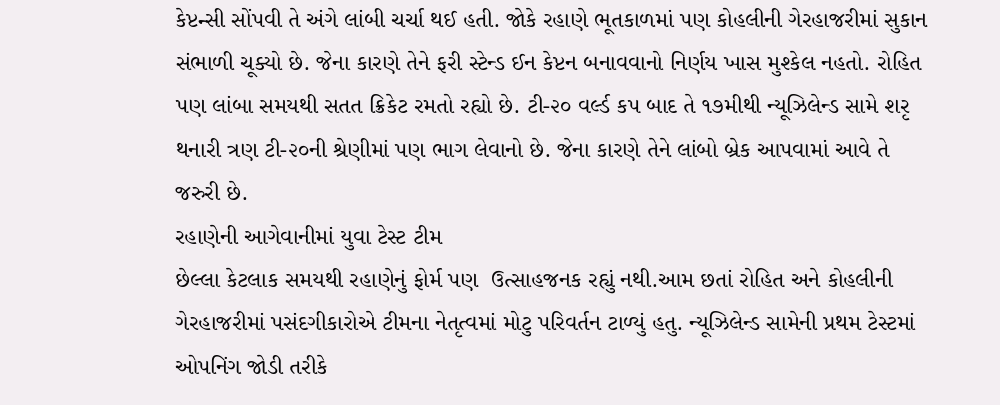કેપ્ટન્સી સોંપવી તે અંગે લાંબી ચર્ચા થઈ હતી. જોકે રહાણે ભૂતકાળમાં પણ કોહલીની ગેરહાજરીમાં સુકાન સંભાળી ચૂક્યો છે. જેના કારણે તેને ફરી સ્ટેન્ડ ઈન કેપ્ટન બનાવવાનો નિર્ણય ખાસ મુશ્કેલ નહતો. રોહિત પણ લાંબા સમયથી સતત ક્રિકેટ રમતો રહ્યો છે. ટી-૨૦ વર્લ્ડ કપ બાદ તે ૧૭મીથી ન્યૂઝિલેન્ડ સામે શરૃ થનારી ત્રણ ટી-૨૦ની શ્રેણીમાં પણ ભાગ લેવાનો છે. જેના કારણે તેને લાંબો બ્રેક આપવામાં આવે તે જરુરી છે.
રહાણેની આગેવાનીમાં યુવા ટેસ્ટ ટીમ
છેલ્લા કેટલાક સમયથી રહાણેનું ફોર્મ પણ  ઉત્સાહજનક રહ્યું નથી.આમ છતાં રોહિત અને કોહલીની ગેરહાજરીમાં પસંદગીકારોએ ટીમના નેતૃત્વમાં મોટુ પરિવર્તન ટાળ્યું હતુ. ન્યૂઝિલેન્ડ સામેની પ્રથમ ટેસ્ટમાં ઓપનિંગ જોડી તરીકે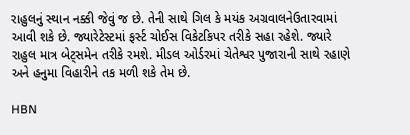રાહુલનું સ્થાન નક્કી જેવું જ છે. તેની સાથે ગિલ કે મયંક અગ્રવાલનેઉતારવામાં આવી શકે છે. જ્યારેટેસ્ટમાં ફર્સ્ટ ચોઈસ વિકેટકિપર તરીકે સહા રહેશે. જ્યારે રાહુલ માત્ર બેટ્સમેન તરીકે રમશે. મીડલ ઓર્ડરમાં ચેતેશ્વર પુજારાની સાથે રહાણે અને હનુમા વિહારીને તક મળી શકે તેમ છે.

HBN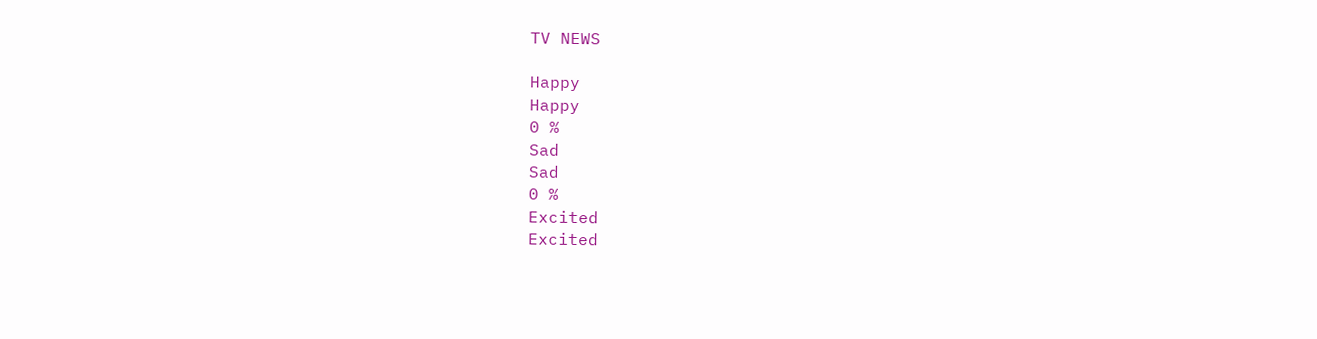TV NEWS

Happy
Happy
0 %
Sad
Sad
0 %
Excited
Excited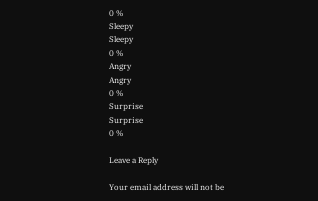0 %
Sleepy
Sleepy
0 %
Angry
Angry
0 %
Surprise
Surprise
0 %

Leave a Reply

Your email address will not be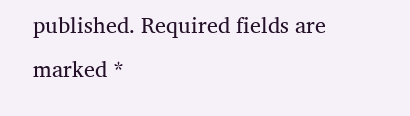published. Required fields are marked *